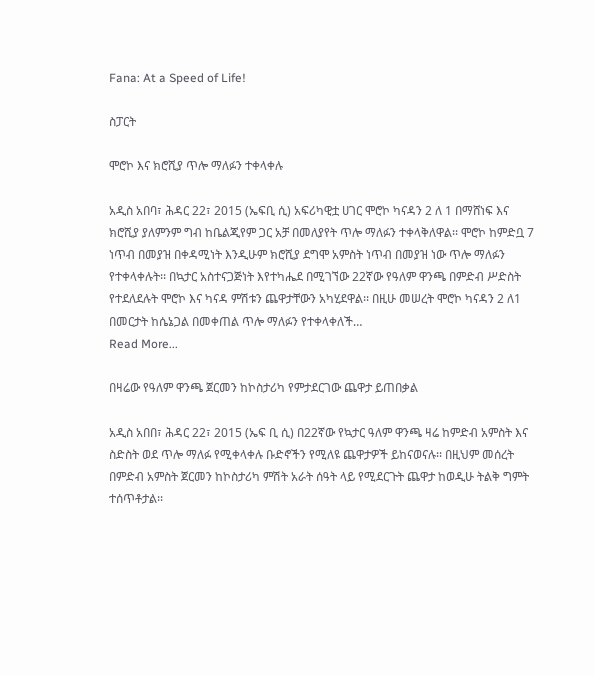Fana: At a Speed of Life!

ስፓርት

ሞሮኮ እና ክሮሺያ ጥሎ ማለፉን ተቀላቀሉ

አዲስ አበባ፣ ሕዳር 22፣ 2015 (ኤፍቢ ሲ) አፍሪካዊቷ ሀገር ሞሮኮ ካናዳን 2 ለ 1 በማሸነፍ እና ክሮሺያ ያለምንም ግብ ከቤልጂየም ጋር አቻ በመለያየት ጥሎ ማለፉን ተቀላቅለዋል፡፡ ሞሮኮ ከምድቧ 7 ነጥብ በመያዝ በቀዳሚነት እንዲሁም ክሮሺያ ደግሞ አምስት ነጥብ በመያዝ ነው ጥሎ ማለፉን የተቀላቀሉት፡፡ በኳታር አስተናጋጅነት እየተካሔደ በሚገኘው 22ኛው የዓለም ዋንጫ በምድብ ሥድስት የተደለደሉት ሞሮኮ እና ካናዳ ምሽቱን ጨዋታቸውን አካሂደዋል፡፡ በዚሁ መሠረት ሞሮኮ ካናዳን 2 ለ1 በመርታት ከሴኔጋል በመቀጠል ጥሎ ማለፉን የተቀላቀለች…
Read More...

በዛሬው የዓለም ዋንጫ ጀርመን ከኮስታሪካ የምታደርገው ጨዋታ ይጠበቃል

አዲስ አበበ፣ ሕዳር 22፣ 2015 (ኤፍ ቢ ሲ) በ22ኛው የኳታር ዓለም ዋንጫ ዛሬ ከምድብ አምስት እና ስድስት ወደ ጥሎ ማለፉ የሚቀላቀሉ ቡድኖችን የሚለዩ ጨዋታዎች ይከናወናሉ፡፡ በዚህም መሰረት በምድብ አምስት ጀርመን ከኮስታሪካ ምሽት አራት ሰዓት ላይ የሚደርጉት ጨዋታ ከወዲሁ ትልቅ ግምት ተሰጥቶታል፡፡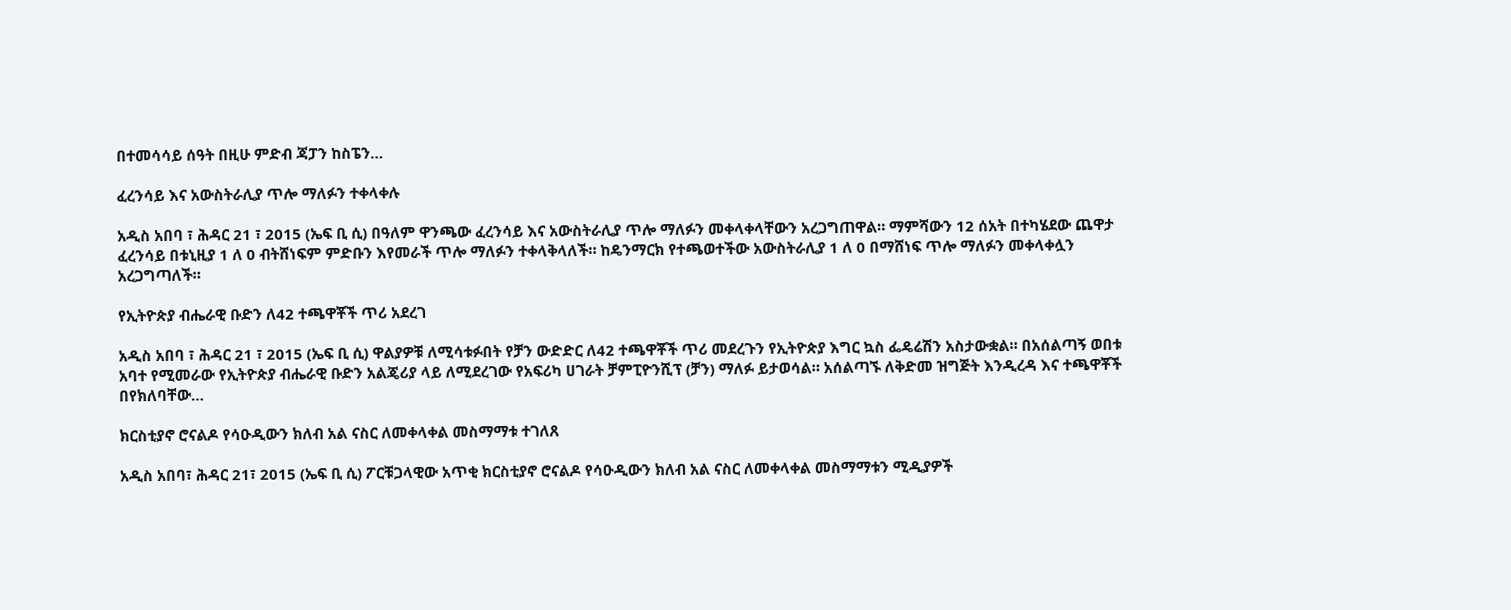በተመሳሳይ ሰዓት በዚሁ ምድብ ጃፓን ከስፔን…

ፈረንሳይ እና አውስትራሊያ ጥሎ ማለፉን ተቀላቀሉ

አዲስ አበባ ፣ ሕዳር 21 ፣ 2015 (ኤፍ ቢ ሲ) በዓለም ዋንጫው ፈረንሳይ እና አውስትራሊያ ጥሎ ማለፉን መቀላቀላቸውን አረጋግጠዋል። ማምሻውን 12 ሰአት በተካሄደው ጨዋታ ፈረንሳይ በቱኒዚያ 1 ለ 0 ብትሸነፍም ምድቡን እየመራች ጥሎ ማለፉን ተቀላቅላለች። ከዴንማርክ የተጫወተችው አውስትራሊያ 1 ለ 0 በማሸነፍ ጥሎ ማለፉን መቀላቀሏን አረጋግጣለች።

የኢትዮጵያ ብሔራዊ ቡድን ለ42 ተጫዋቾች ጥሪ አደረገ

አዲስ አበባ ፣ ሕዳር 21 ፣ 2015 (ኤፍ ቢ ሲ) ዋልያዎቹ ለሚሳቱፉበት የቻን ውድድር ለ42 ተጫዋቾች ጥሪ መደረጉን የኢትዮጵያ እግር ኳስ ፌዴሬሽን አስታውቋል። በአሰልጣኝ ወበቱ አባተ የሚመራው የኢትዮጵያ ብሔራዊ ቡድን አልጄሪያ ላይ ለሚደረገው የአፍሪካ ሀገራት ቻምፒዮንሺፕ (ቻን) ማለፉ ይታወሳል። አሰልጣኙ ለቅድመ ዝግጅት እንዲረዳ እና ተጫዋቾች በየክለባቸው…

ክርስቲያኖ ሮናልዶ የሳዑዲውን ክለብ አል ናስር ለመቀላቀል መስማማቱ ተገለጸ

አዲስ አበባ፣ ሕዳር 21፣ 2015 (ኤፍ ቢ ሲ) ፖርቹጋላዊው አጥቂ ክርስቲያኖ ሮናልዶ የሳዑዲውን ክለብ አል ናስር ለመቀላቀል መስማማቱን ሚዲያዎች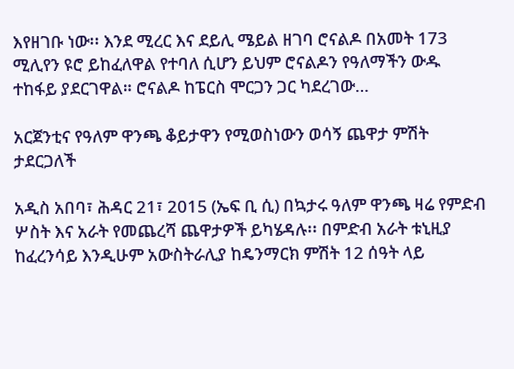እየዘገቡ ነው፡፡ እንደ ሚረር እና ደይሊ ሜይል ዘገባ ሮናልዶ በአመት 173 ሚሊየን ዩሮ ይከፈለዋል የተባለ ሲሆን ይህም ሮናልዶን የዓለማችን ውዱ ተከፋይ ያደርገዋል። ሮናልዶ ከፔርስ ሞርጋን ጋር ካደረገው…

አርጀንቲና የዓለም ዋንጫ ቆይታዋን የሚወስነውን ወሳኝ ጨዋታ ምሽት ታደርጋለች

አዲስ አበባ፣ ሕዳር 21፣ 2015 (ኤፍ ቢ ሲ) በኳታሩ ዓለም ዋንጫ ዛሬ የምድብ ሦስት እና አራት የመጨረሻ ጨዋታዎች ይካሄዳሉ፡፡ በምድብ አራት ቱኒዚያ ከፈረንሳይ እንዲሁም አውስትራሊያ ከዴንማርክ ምሽት 12 ሰዓት ላይ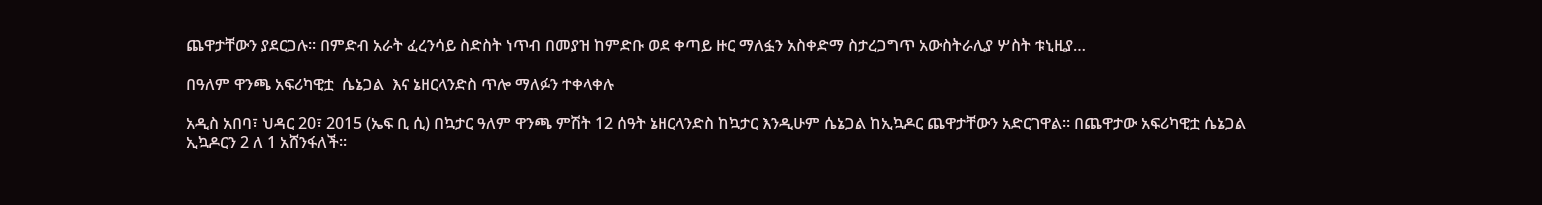ጨዋታቸውን ያደርጋሉ፡፡ በምድብ አራት ፈረንሳይ ስድስት ነጥብ በመያዝ ከምድቡ ወደ ቀጣይ ዙር ማለፏን አስቀድማ ስታረጋግጥ አውስትራሊያ ሦስት ቱኒዚያ…

በዓለም ዋንጫ አፍሪካዊቷ  ሴኔጋል  እና ኔዘርላንድስ ጥሎ ማለፉን ተቀላቀሉ

አዲስ አበባ፣ ህዳር 20፣ 2015 (ኤፍ ቢ ሲ) በኳታር ዓለም ዋንጫ ምሽት 12 ሰዓት ኔዘርላንድስ ከኳታር እንዲሁም ሴኔጋል ከኢኳዶር ጨዋታቸውን አድርገዋል፡፡ በጨዋታው አፍሪካዊቷ ሴኔጋል  ኢኳዶርን 2 ለ 1 አሸንፋለች፡፡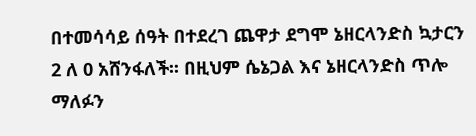በተመሳሳይ ሰዓት በተደረገ ጨዋታ ደግሞ ኔዘርላንድስ ኳታርን 2 ለ 0 አሸንፋለች፡፡ በዚህም ሴኔጋል እና ኔዘርላንድስ ጥሎ ማለፉን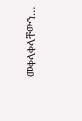መቀላቀላቸውን…